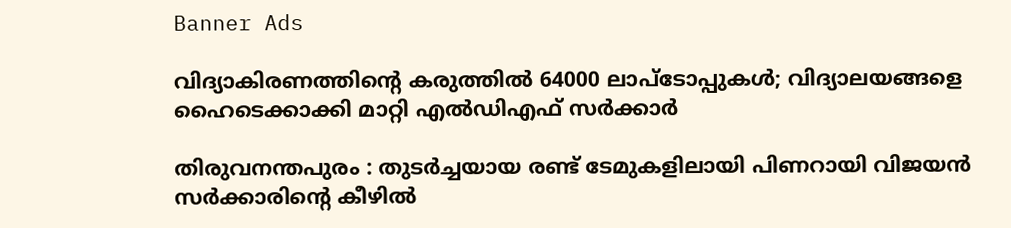Banner Ads

വിദ്യാകിരണത്തിന്റെ കരുത്തിൽ 64000 ലാപ്ടോപ്പുകൾ; വിദ്യാലയങ്ങളെ ഹൈടെക്കാക്കി മാറ്റി എൽഡിഎഫ് സർക്കാർ

തിരുവനന്തപുരം : തുടർച്ചയായ രണ്ട് ടേമുകളിലായി പിണറായി വിജയൻ സർക്കാരിന്റെ കീഴിൽ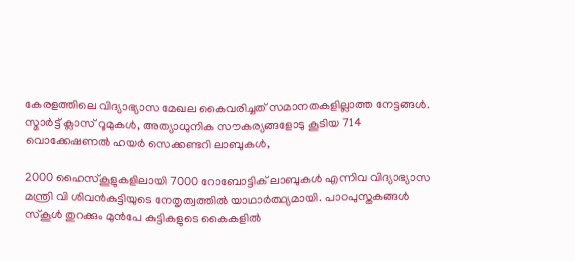കേരളത്തിലെ വിദ്യാഭ്യാസ മേഖല കൈവരിച്ചത് സമാനതകളില്ലാത്ത നേട്ടങ്ങൾ. സ്മാർട്ട് ക്ലാസ് റൂമുകൾ, അത്യാധുനിക സൗകര്യങ്ങളോടു കൂടിയ 714 വൊക്കേഷണൽ ഹയർ സെക്കണ്ടറി ലാബുകൾ,

2000 ഹൈസ്‌കൂളുകളിലായി 7000 റോബോട്ടിക് ലാബുകൾ എന്നിവ വിദ്യാഭ്യാസ മന്ത്രി വി ശിവൻകുട്ടിയുടെ നേതൃത്വത്തിൽ യാഥാർത്ഥ്യമായി. പാഠപുസ്തകങ്ങൾ സ്കൂൾ തുറക്കും മുൻപേ കുട്ടികളുടെ കൈകളിൽ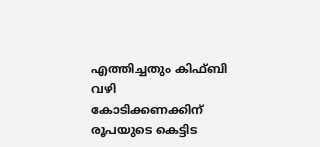എത്തിച്ചതും കിഫ്ബി വഴി കോടിക്കണക്കിന് രൂപയുടെ കെട്ടിട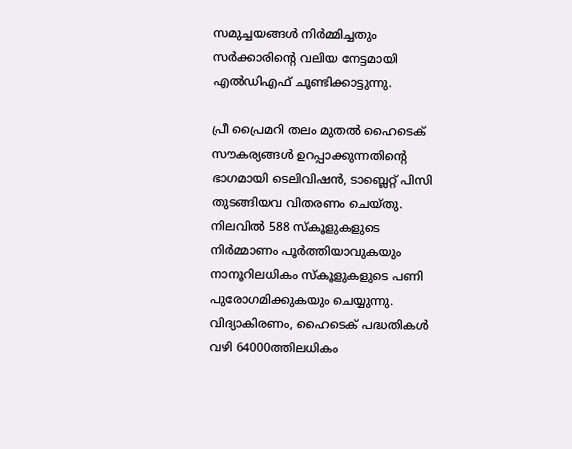സമുച്ചയങ്ങൾ നിർമ്മിച്ചതും സർക്കാരിന്റെ വലിയ നേട്ടമായി എൽഡിഎഫ് ചൂണ്ടിക്കാട്ടുന്നു.

പ്രീ പ്രൈമറി തലം മുതൽ ഹൈടെക് സൗകര്യങ്ങൾ ഉറപ്പാക്കുന്നതിന്റെ ഭാഗമായി ടെലിവിഷൻ, ടാബ്ലെറ്റ് പിസി തുടങ്ങിയവ വിതരണം ചെയ്തു. നിലവിൽ 588 സ്കൂളുകളുടെ നിർമ്മാണം പൂർത്തിയാവുകയും നാനൂറിലധികം സ്കൂളുകളുടെ പണി പുരോഗമിക്കുകയും ചെയ്യുന്നു. വിദ്യാകിരണം, ഹൈടെക് പദ്ധതികൾ വഴി 64000ത്തിലധികം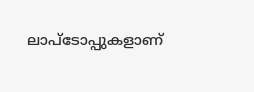ലാപ്ടോപ്പുകളാണ്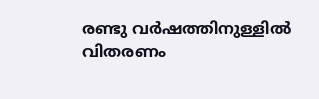രണ്ടു വർഷത്തിനുള്ളിൽ വിതരണം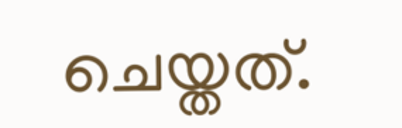ചെയ്തത്.